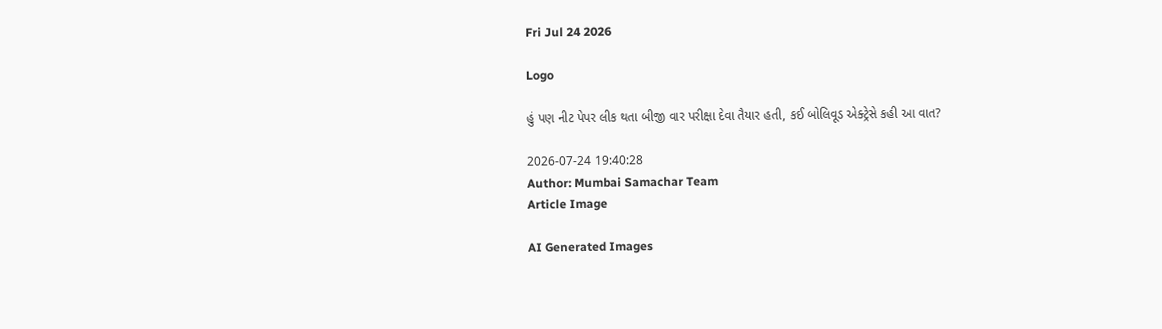Fri Jul 24 2026

Logo

હું પણ નીટ પેપર લીક થતા બીજી વાર પરીક્ષા દેવા તૈયાર હતી, કઈ બોલિવૂડ એક્ટ્રેસે કહી આ વાત?

2026-07-24 19:40:28
Author: Mumbai Samachar Team
Article Image

AI Generated Images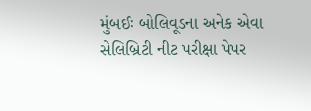મુંબઈઃ બોલિવૂડના અનેક એવા સેલિબ્રિટી નીટ પરીક્ષા પેપર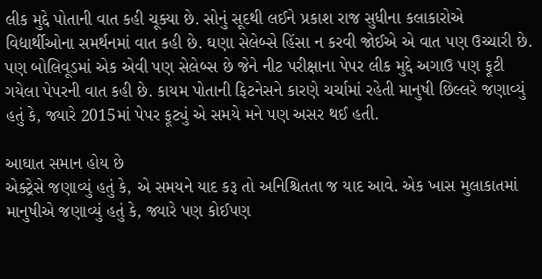લીક મુદ્દે પોતાની વાત કહી ચૂક્યા છે. સોનું સૂદથી લઈને પ્રકાશ રાજ સુધીના કલાકારોએ વિદ્યાર્થીઓના સમર્થનમાં વાત કહી છે. ઘણા સેલેબ્સે હિંસા ન કરવી જોઈએ એ વાત પણ ઉચ્ચારી છે. પણ બોલિવૂડમાં એક એવી પણ સેલેબ્સ છે જેને નીટ પરીક્ષાના પેપર લીક મુદ્દે અગાઉ પણ ફૂટી ગયેલા પેપરની વાત કહી છે. કાયમ પોતાની ફિટનેસને કારણે ચર્ચામાં રહેતી માનુષી છિલ્લરે જણાવ્યું હતું કે, જ્યારે 2015માં પેપર ફૂટ્યું એ સમયે મને પણ અસર થઈ હતી.

આઘાત સમાન હોય છે
એક્ટ્રેસે જણાવ્યું હતું કે, એ સમયને યાદ કરૂ તો અનિશ્ચિતતા જ યાદ આવે. એક ખાસ મુલાકાતમાં માનુષીએ જણાવ્યું હતું કે, જ્યારે પણ કોઈપણ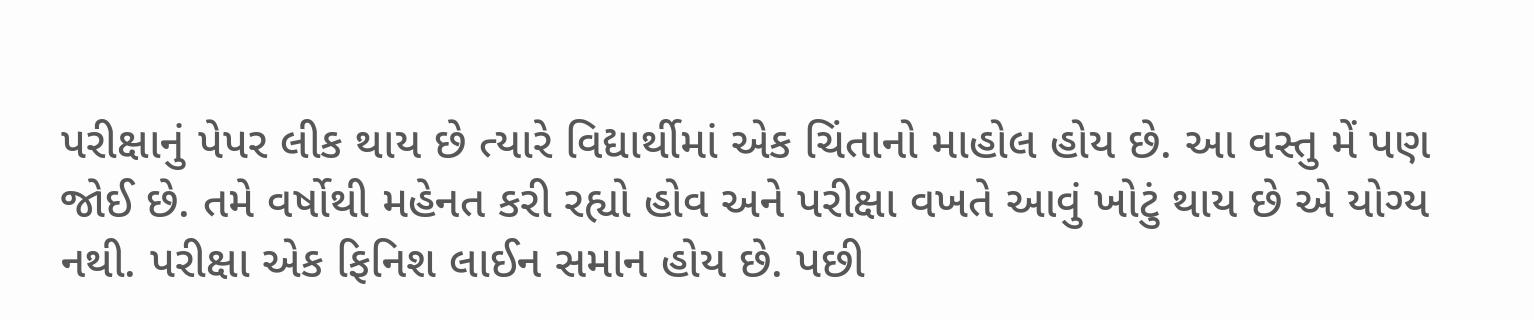પરીક્ષાનું પેપર લીક થાય છે ત્યારે વિદ્યાર્થીમાં એક ચિંતાનો માહોલ હોય છે. આ વસ્તુ મેં પણ જોઈ છે. તમે વર્ષોથી મહેનત કરી રહ્યો હોવ અને પરીક્ષા વખતે આવું ખોટું થાય છે એ યોગ્ય નથી. પરીક્ષા એક ફિનિશ લાઈન સમાન હોય છે. પછી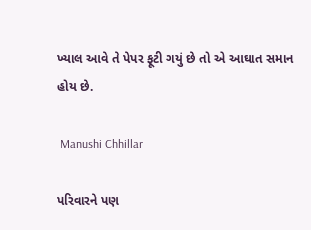ખ્યાલ આવે તે પેપર ફૂટી ગયું છે તો એ આઘાત સમાન હોય છે.

 Manushi Chhillar

પરિવારને પણ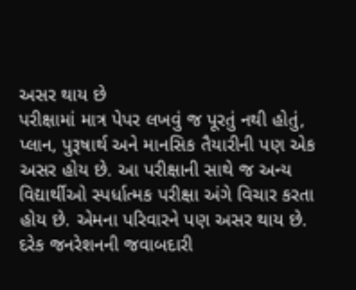અસર થાય છે
પરીક્ષામાં માત્ર પેપર લખવું જ પૂરતું નથી હોતું, પ્લાન, પુરૂષાર્થ અને માનસિક તૈયારીની પણ એક અસર હોય છે. આ પરીક્ષાની સાથે જ અન્ય વિદ્યાર્થીઓ સ્પર્ધાત્મક પરીક્ષા અંગે વિચાર કરતા હોય છે. એમના પરિવારને પણ અસર થાય છે. દરેક જનરેશનની જવાબદારી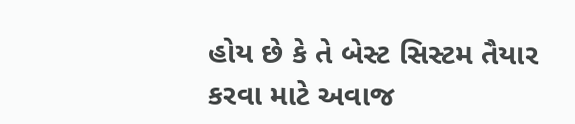હોય છે કે તે બેસ્ટ સિસ્ટમ તૈયાર કરવા માટે અવાજ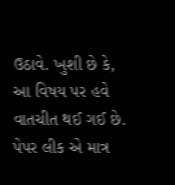ઉઠાવે. ખુશી છે કે, આ વિષય પર હવે વાતચીત થઈ ગઈ છે. પેપર લીક એ માત્ર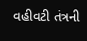વહીવટી તંત્રની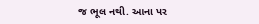જ ભૂલ નથી. આના પર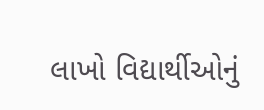લાખો વિદ્યાર્થીઓનું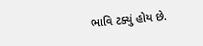ભાવિ ટક્યું હોય છે.